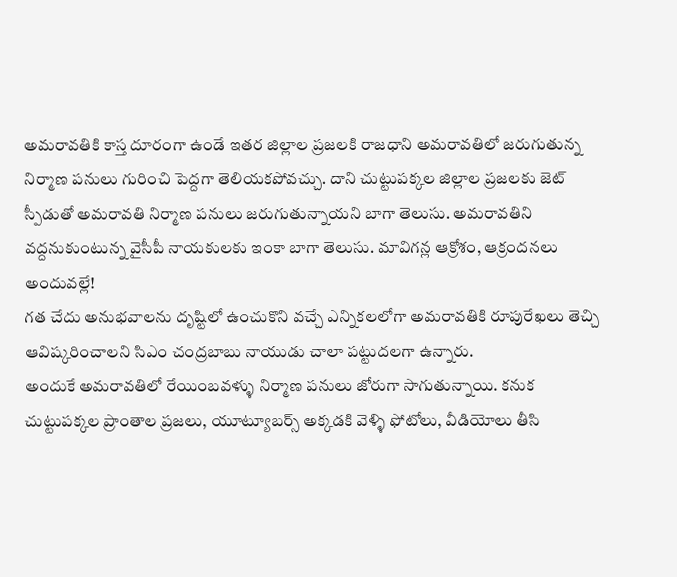అమరావతికి కాస్త దూరంగా ఉండే ఇతర జిల్లాల ప్రజలకి రాజధాని అమరావతిలో జరుగుతున్న నిర్మాణ పనులు గురించి పెద్దగా తెలియకపోవచ్చు. దాని చుట్టుపక్కల జిల్లాల ప్రజలకు జెట్ స్పీడుతో అమరావతి నిర్మాణ పనులు జరుగుతున్నాయని బాగా తెలుసు. అమరావతిని వద్దనుకుంటున్న వైసీపీ నాయకులకు ఇంకా బాగా తెలుసు. మావిగన్ల ఆక్రోశం, ఆక్రందనలు అందువల్లే!
గత చేదు అనుభవాలను దృష్టిలో ఉంచుకొని వచ్చే ఎన్నికలలోగా అమరావతికి రూపురేఖలు తెచ్చి ఆవిష్కరించాలని సిఎం చంద్రబాబు నాయుడు చాలా పట్టుదలగా ఉన్నారు.
అందుకే అమరావతిలో రేయింబవళ్ళు నిర్మాణ పనులు జోరుగా సాగుతున్నాయి. కనుక చుట్టుపక్కల ప్రాంతాల ప్రజలు, యూట్యూబర్స్ అక్కడకి వెళ్ళి ఫోటోలు, వీడియోలు తీసి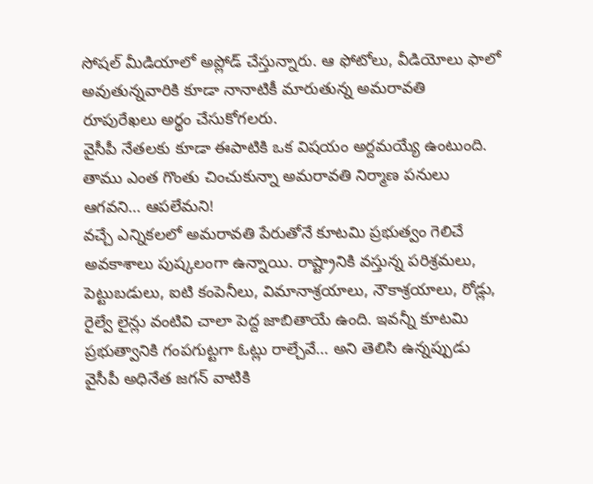సోషల్ మీడియాలో అప్లోడ్ చేస్తున్నారు. ఆ ఫోటోలు, వీడియోలు ఫాలో అవుతున్నవారికి కూడా నానాటికీ మారుతున్న అమరావతి రూపురేఖలు అర్థం చేసుకోగలరు.
వైసీపీ నేతలకు కూడా ఈపాటికి ఒక విషయం అర్దమయ్యే ఉంటుంది. తాము ఎంత గొంతు చించుకున్నా అమరావతి నిర్మాణ పనులు ఆగవని… ఆపలేమని!
వచ్చే ఎన్నికలలో అమరావతి పేరుతోనే కూటమి ప్రభుత్వం గెలిచే అవకాశాలు పుష్కలంగా ఉన్నాయి. రాష్ట్రానికి వస్తున్న పరిశ్రమలు, పెట్టుబడులు, ఐటి కంపెనీలు, విమానాశ్రయాలు, నౌకాశ్రయాలు, రోడ్లు, రైల్వే లైన్లు వంటివి చాలా పెద్ద జాబితాయే ఉంది. ఇవన్నీ కూటమి ప్రభుత్వానికి గంపగుట్టగా ఓట్లు రాల్చేవే… అని తెలిసి ఉన్నప్పుడు వైసీపీ అధినేత జగన్ వాటికి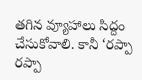తగిన వ్యూహాలు సిద్దం చేసుకోవాలి. కానీ ‘రప్పా రప్పా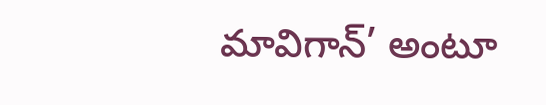మావిగాన్’ అంటూ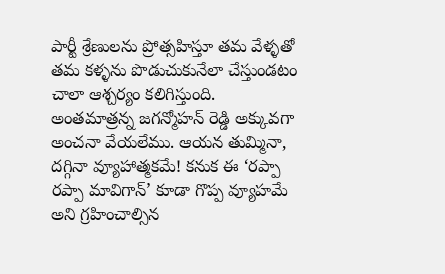పార్టీ శ్రేణులను ప్రోత్సహిస్తూ తమ వేళ్ళతో తమ కళ్ళను పొడుచుకునేలా చేస్తుండటం చాలా ఆశ్చర్యం కలిగిస్తుంది.
అంతమాత్రన్న జగన్మోహన్ రెడ్డి అక్కువగా అంచనా వేయలేము. ఆయన తుమ్మినా, దగ్గినా వ్యూహాత్మకమే! కనుక ఈ ‘రప్పా రప్పా మావిగాన్’ కూడా గొప్ప వ్యూహమే అని గ్రహించాల్సిన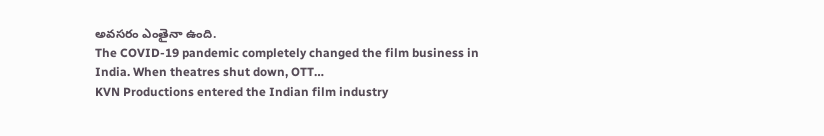అవసరం ఎంతైనా ఉంది.
The COVID-19 pandemic completely changed the film business in India. When theatres shut down, OTT…
KVN Productions entered the Indian film industry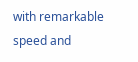with remarkable speed and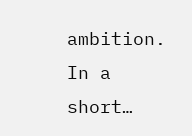ambition. In a short…